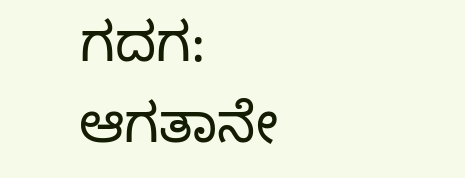ಗದಗ: ಆಗತಾನೇ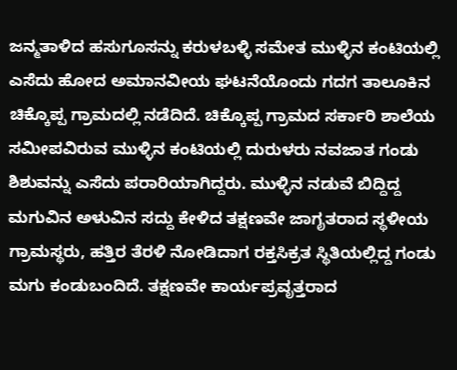ಜನ್ಮತಾಳಿದ ಹಸುಗೂಸನ್ನು ಕರುಳಬಳ್ಳಿ ಸಮೇತ ಮುಳ್ಳಿನ ಕಂಟಿಯಲ್ಲಿ ಎಸೆದು ಹೋದ ಅಮಾನವೀಯ ಘಟನೆಯೊಂದು ಗದಗ ತಾಲೂಕಿನ ಚಿಕ್ಕೊಪ್ಪ ಗ್ರಾಮದಲ್ಲಿ ನಡೆದಿದೆ. ಚಿಕ್ಕೊಪ್ಪ ಗ್ರಾಮದ ಸರ್ಕಾರಿ ಶಾಲೆಯ ಸಮೀಪವಿರುವ ಮುಳ್ಳಿನ ಕಂಟಿಯಲ್ಲಿ ದುರುಳರು ನವಜಾತ ಗಂಡು ಶಿಶುವನ್ನು ಎಸೆದು ಪರಾರಿಯಾಗಿದ್ದರು. ಮುಳ್ಳಿನ ನಡುವೆ ಬಿದ್ದಿದ್ದ ಮಗುವಿನ ಅಳುವಿನ ಸದ್ದು ಕೇಳಿದ ತಕ್ಷಣವೇ ಜಾಗೃತರಾದ ಸ್ಥಳೀಯ ಗ್ರಾಮಸ್ಥರು, ಹತ್ತಿರ ತೆರಳಿ ನೋಡಿದಾಗ ರಕ್ತಸಿಕ್ರತ ಸ್ಥಿತಿಯಲ್ಲಿದ್ದ ಗಂಡು ಮಗು ಕಂಡುಬಂದಿದೆ. ತಕ್ಷಣವೇ ಕಾರ್ಯಪ್ರವೃತ್ತರಾದ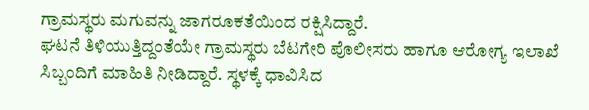ಗ್ರಾಮಸ್ಥರು ಮಗುವನ್ನು ಜಾಗರೂಕತೆಯಿಂದ ರಕ್ಷಿಸಿದ್ದಾರೆ.
ಘಟನೆ ತಿಳಿಯುತ್ತಿದ್ದಂತೆಯೇ ಗ್ರಾಮಸ್ಥರು ಬೆಟಗೇರಿ ಪೊಲೀಸರು ಹಾಗೂ ಆರೋಗ್ಯ ಇಲಾಖೆ ಸಿಬ್ಬಂದಿಗೆ ಮಾಹಿತಿ ನೀಡಿದ್ದಾರೆ. ಸ್ಥಳಕ್ಕೆ ಧಾವಿಸಿದ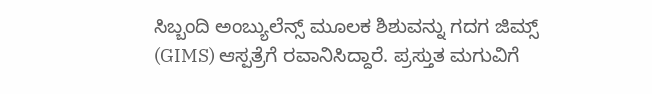ಸಿಬ್ಬಂದಿ ಅಂಬ್ಯುಲೆನ್ಸ್ ಮೂಲಕ ಶಿಶುವನ್ನು ಗದಗ ಜಿಮ್ಸ್ (GIMS) ಆಸ್ಪತ್ರೆಗೆ ರವಾನಿಸಿದ್ದಾರೆ. ಪ್ರಸ್ತುತ ಮಗುವಿಗೆ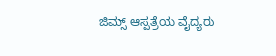ಜಿಮ್ಸ್ ಆಸ್ಪತ್ರೆಯ ವೈದ್ಯರು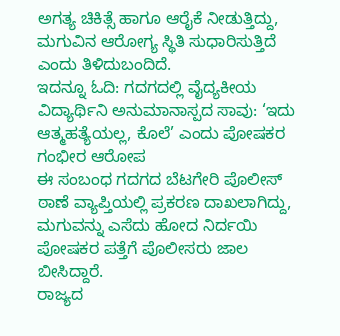ಅಗತ್ಯ ಚಿಕಿತ್ಸೆ ಹಾಗೂ ಆರೈಕೆ ನೀಡುತ್ತಿದ್ದು, ಮಗುವಿನ ಆರೋಗ್ಯ ಸ್ಥಿತಿ ಸುಧಾರಿಸುತ್ತಿದೆ ಎಂದು ತಿಳಿದುಬಂದಿದೆ.
ಇದನ್ನೂ ಓದಿ: ಗದಗದಲ್ಲಿ ವೈದ್ಯಕೀಯ ವಿದ್ಯಾರ್ಥಿನಿ ಅನುಮಾನಾಸ್ಪದ ಸಾವು: ‘ಇದು ಆತ್ಮಹತ್ಯೆಯಲ್ಲ, ಕೊಲೆ’ ಎಂದು ಪೋಷಕರ ಗಂಭೀರ ಆರೋಪ
ಈ ಸಂಬಂಧ ಗದಗದ ಬೆಟಗೇರಿ ಪೊಲೀಸ್ ಠಾಣೆ ವ್ಯಾಪ್ತಿಯಲ್ಲಿ ಪ್ರಕರಣ ದಾಖಲಾಗಿದ್ದು, ಮಗುವನ್ನು ಎಸೆದು ಹೋದ ನಿರ್ದಯಿ ಪೋಷಕರ ಪತ್ತೆಗೆ ಪೊಲೀಸರು ಜಾಲ ಬೀಸಿದ್ದಾರೆ.
ರಾಜ್ಯದ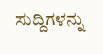ಸುದ್ದಿಗಳನ್ನು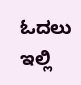ಓದಲು ಇಲ್ಲಿ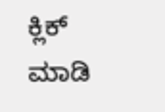ಕ್ಲಿಕ್ ಮಾಡಿ